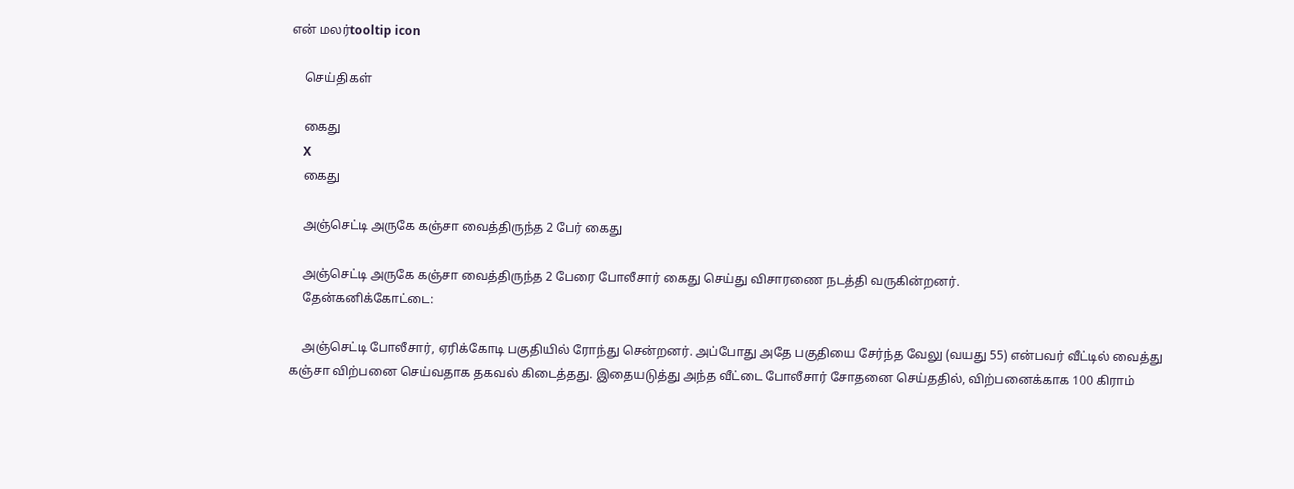என் மலர்tooltip icon

    செய்திகள்

    கைது
    X
    கைது

    அஞ்செட்டி அருகே கஞ்சா வைத்திருந்த 2 பேர் கைது

    அஞ்செட்டி அருகே கஞ்சா வைத்திருந்த 2 பேரை போலீசார் கைது செய்து விசாரணை நடத்தி வருகின்றனர்.
    தேன்கனிக்கோட்டை:

    அஞ்செட்டி போலீசார், ஏரிக்கோடி பகுதியில் ரோந்து சென்றனர். அப்போது அதே பகுதியை சேர்ந்த வேலு (வயது 55) என்பவர் வீட்டில் வைத்து கஞ்சா விற்பனை செய்வதாக தகவல் கிடைத்தது. இதையடுத்து அந்த வீட்டை போலீசார் சோதனை செய்ததில், விற்பனைக்காக 100 கிராம்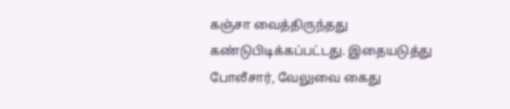கஞ்சா வைத்திருந்தது கண்டுபிடிக்கப்பட்டது. இதையடுத்து போலீசார், வேலுவை கைது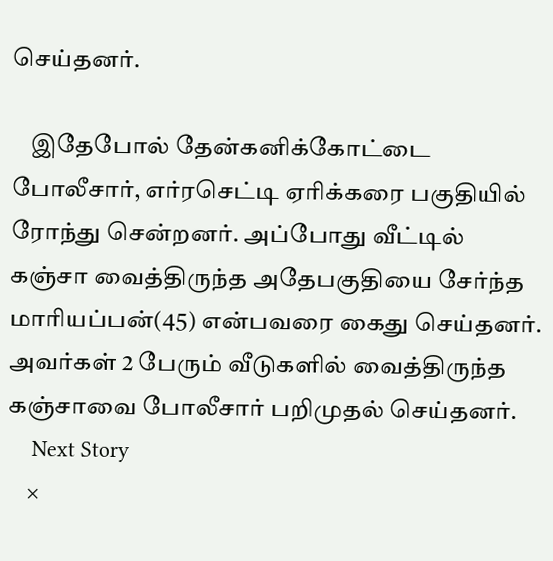செய்தனர்.

    இதேபோல் தேன்கனிக்கோட்டை போலீசார், எர்ரசெட்டி ஏரிக்கரை பகுதியில் ரோந்து சென்றனர். அப்போது வீட்டில் கஞ்சா வைத்திருந்த அதேபகுதியை சேர்ந்த மாரியப்பன்(45) என்பவரை கைது செய்தனர். அவர்கள் 2 பேரும் வீடுகளில் வைத்திருந்த கஞ்சாவை போலீசார் பறிமுதல் செய்தனர்.
    Next Story
    ×